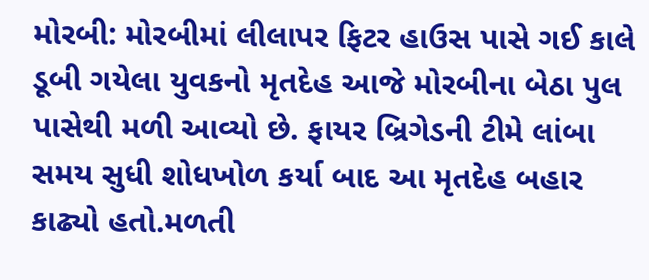મોરબી: મોરબીમાં લીલાપર ફિટર હાઉસ પાસે ગઈ કાલે ડૂબી ગયેલા યુવકનો મૃતદેહ આજે મોરબીના બેઠા પુલ પાસેથી મળી આવ્યો છે. ફાયર બ્રિગેડની ટીમે લાંબા સમય સુધી શોધખોળ કર્યા બાદ આ મૃતદેહ બહાર કાઢ્યો હતો.મળતી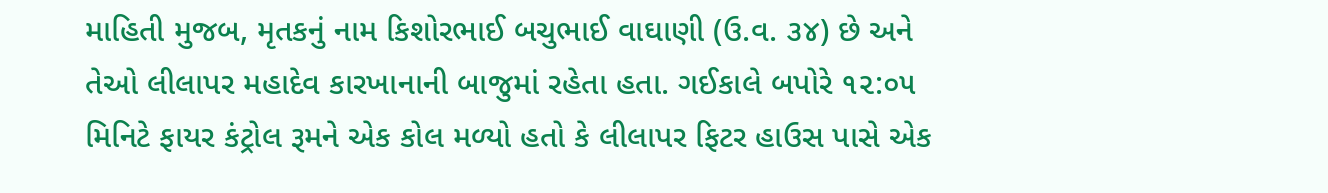માહિતી મુજબ, મૃતકનું નામ કિશોરભાઈ બચુભાઈ વાઘાણી (ઉ.વ. ૩૪) છે અને તેઓ લીલાપર મહાદેવ કારખાનાની બાજુમાં રહેતા હતા. ગઈકાલે બપોરે ૧૨:૦૫ મિનિટે ફાયર કંટ્રોલ રૂમને એક કોલ મળ્યો હતો કે લીલાપર ફિટર હાઉસ પાસે એક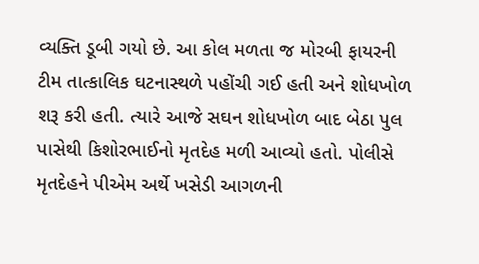વ્યક્તિ ડૂબી ગયો છે. આ કોલ મળતા જ મોરબી ફાયરની ટીમ તાત્કાલિક ઘટનાસ્થળે પહોંચી ગઈ હતી અને શોધખોળ શરૂ કરી હતી. ત્યારે આજે સઘન શોધખોળ બાદ બેઠા પુલ પાસેથી કિશોરભાઈનો મૃતદેહ મળી આવ્યો હતો. પોલીસે મૃતદેહને પીએમ અર્થે ખસેડી આગળની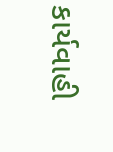કાર્યવાહી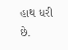હાથ ધરી છે.